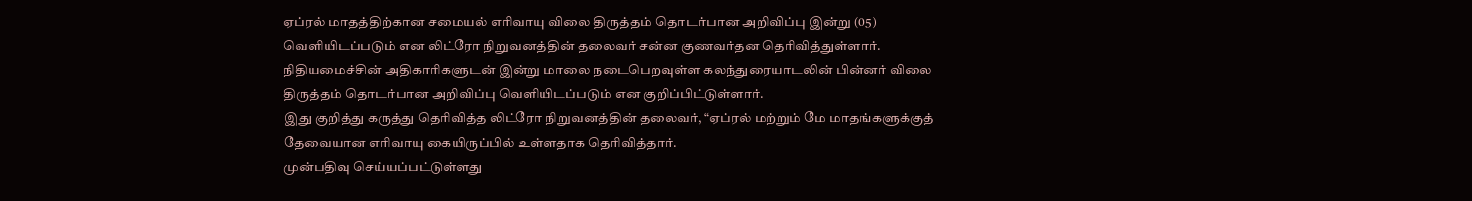ஏப்ரல் மாதத்திற்கான சமையல் எரிவாயு விலை திருத்தம் தொடர்பான அறிவிப்பு இன்று (05) வெளியிடப்படும் என லிட்ரோ நிறுவனத்தின் தலைவர் சன்ன குணவர்தன தெரிவித்துள்ளார்.
நிதியமைச்சின் அதிகாரிகளுடன் இன்று மாலை நடைபெறவுள்ள கலந்துரையாடலின் பின்னர் விலை திருத்தம் தொடர்பான அறிவிப்பு வெளியிடப்படும் என குறிப்பிட்டுள்ளார்.
இது குறித்து கருத்து தெரிவித்த லிட்ரோ நிறுவனத்தின் தலைவர், “ஏப்ரல் மற்றும் மே மாதங்களுக்குத் தேவையான எரிவாயு கையிருப்பில் உள்ளதாக தெரிவித்தார்.
முன்பதிவு செய்யப்பட்டுள்ளது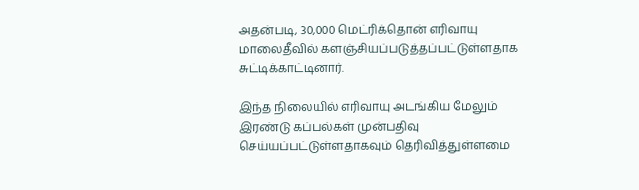அதன்படி, 30,000 மெட்ரிக்தொன் எரிவாயு மாலைதீவில் களஞ்சியப்படுத்தப்பட்டுள்ளதாக சுட்டிக்காட்டினார்.

இந்த நிலையில் எரிவாயு அடங்கிய மேலும் இரண்டு கப்பல்கள் முன்பதிவு செய்யப்பட்டுள்ளதாகவும் தெரிவித்துள்ளமை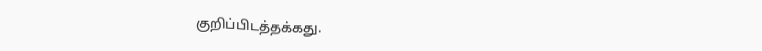குறிப்பிடத்தக்கது.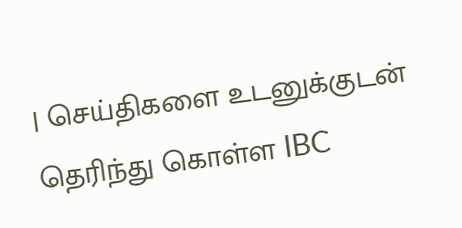| செய்திகளை உடனுக்குடன் தெரிந்து கொள்ள IBC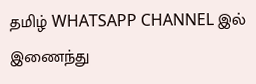தமிழ் WHATSAPP CHANNEL இல் இணைந்து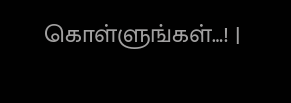கொள்ளுங்கள்…! |